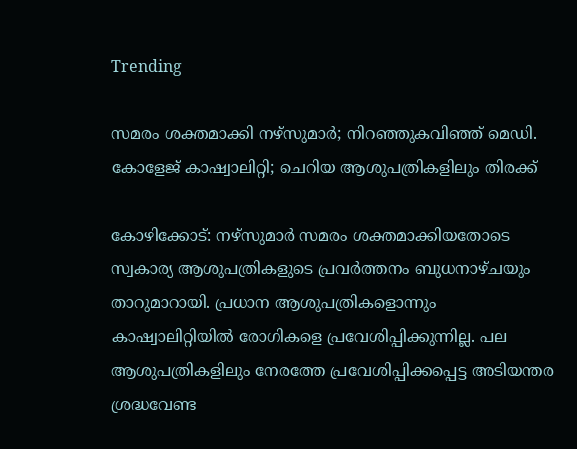Trending

സമരം ശക്തമാക്കി നഴ്‌സുമാർ; നിറഞ്ഞുകവിഞ്ഞ് മെഡി. കോളേജ് കാഷ്വാലിറ്റി; ചെറിയ ആശുപത്രികളിലും തിരക്ക്

കോഴിക്കോട്: നഴ്സുമാർ സമരം ശക്തമാക്കിയതോടെ സ്വകാര്യ ആശുപത്രികളുടെ പ്രവർത്തനം ബുധനാഴ്ചയും താറുമാറായി. പ്രധാന ആശുപത്രികളൊന്നും കാഷ്വാലിറ്റിയിൽ രോഗികളെ പ്രവേശിപ്പിക്കുന്നില്ല. പല ആശുപത്രികളിലും നേരത്തേ പ്രവേശിപ്പിക്കപ്പെട്ട അടിയന്തര ശ്രദ്ധവേണ്ട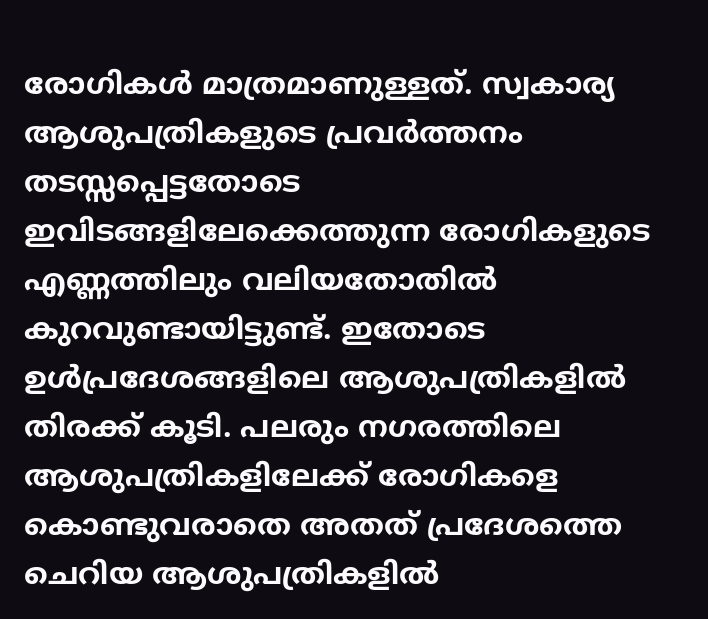രോഗികൾ മാത്രമാണുള്ളത്. സ്വകാര്യ ആശുപത്രികളുടെ പ്രവർത്തനം തടസ്സപ്പെട്ടതോടെ ഇവിടങ്ങളിലേക്കെത്തുന്ന രോഗികളുടെ എണ്ണത്തിലും വലിയതോതിൽ കുറവുണ്ടായിട്ടുണ്ട്. ഇതോടെ ഉൾപ്രദേശങ്ങളിലെ ആശുപത്രികളിൽ തിരക്ക് കൂടി. പലരും നഗരത്തിലെ ആശുപത്രികളിലേക്ക് രോഗികളെ കൊണ്ടുവരാതെ അതത് പ്രദേശത്തെ ചെറിയ ആശുപത്രികളിൽ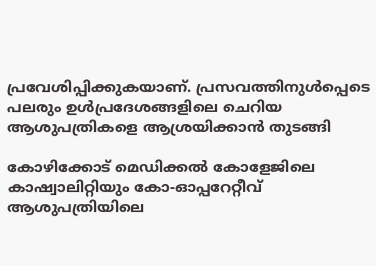പ്രവേശിപ്പിക്കുകയാണ്. പ്രസവത്തിനുൾപ്പെടെ പലരും ഉൾപ്രദേശങ്ങളിലെ ചെറിയ ആശുപത്രികളെ ആശ്രയിക്കാൻ തുടങ്ങി

കോഴിക്കോട് മെഡിക്കൽ കോളേജിലെ കാഷ്വാലിറ്റിയും കോ-ഓപ്പറേറ്റീവ് ആശുപത്രിയിലെ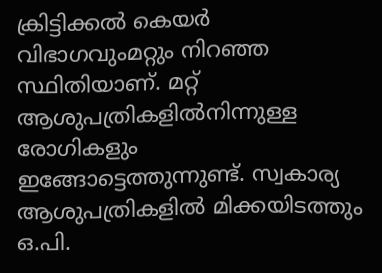ക്രിട്ടിക്കൽ കെയർ വിഭാഗവുംമറ്റും നിറഞ്ഞ സ്ഥിതിയാണ്. മറ്റ് ആശുപത്രികളിൽനിന്നുള്ള രോഗികളും ഇങ്ങോട്ടെത്തുന്നുണ്ട്. സ്വകാര്യ ആശുപത്രികളിൽ മിക്കയിടത്തും ഒ.പി.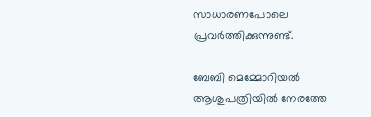സാധാരണപോലെ പ്രവർത്തിക്കുന്നുണ്ട്.

ബേബി മെമ്മോറിയൽ ആശുപത്രിയിൽ നേരത്തേ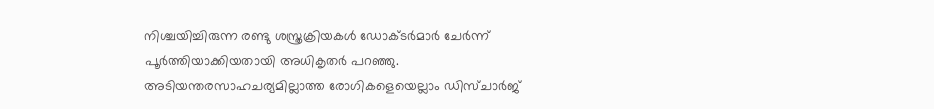നിശ്ചയിച്ചിരുന്ന രണ്ടു ശസ്ത്രക്രിയകൾ ഡോക്ടർമാർ ചേർന്ന് പൂർത്തിയാക്കിയതായി അധികൃതർ പറഞ്ഞു. അടിയന്തരസാഹചര്യമില്ലാത്ത രോഗികളെയെല്ലാം ഡിസ്ചാർജ്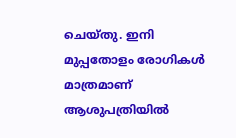ചെയ്തു. ഇനി മുപ്പതോളം രോഗികൾ മാത്രമാണ് ആശുപത്രിയിൽ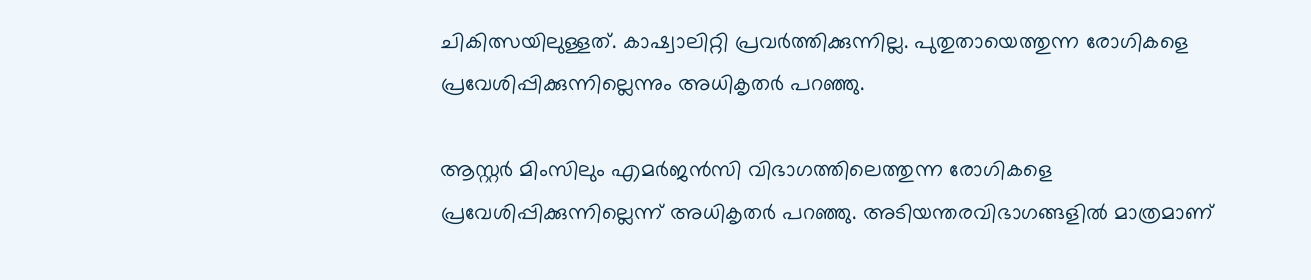ചികിത്സയിലുള്ളത്. കാഷ്വാലിറ്റി പ്രവർത്തിക്കുന്നില്ല. പുതുതായെത്തുന്ന രോഗികളെ പ്രവേശിപ്പിക്കുന്നില്ലെന്നും അധികൃതർ പറഞ്ഞു.

ആസ്റ്റർ മിംസിലും എമർജൻസി വിഭാഗത്തിലെത്തുന്ന രോഗികളെ പ്രവേശിപ്പിക്കുന്നില്ലെന്ന് അധികൃതർ പറഞ്ഞു. അടിയന്തരവിഭാഗങ്ങളിൽ മാത്രമാണ്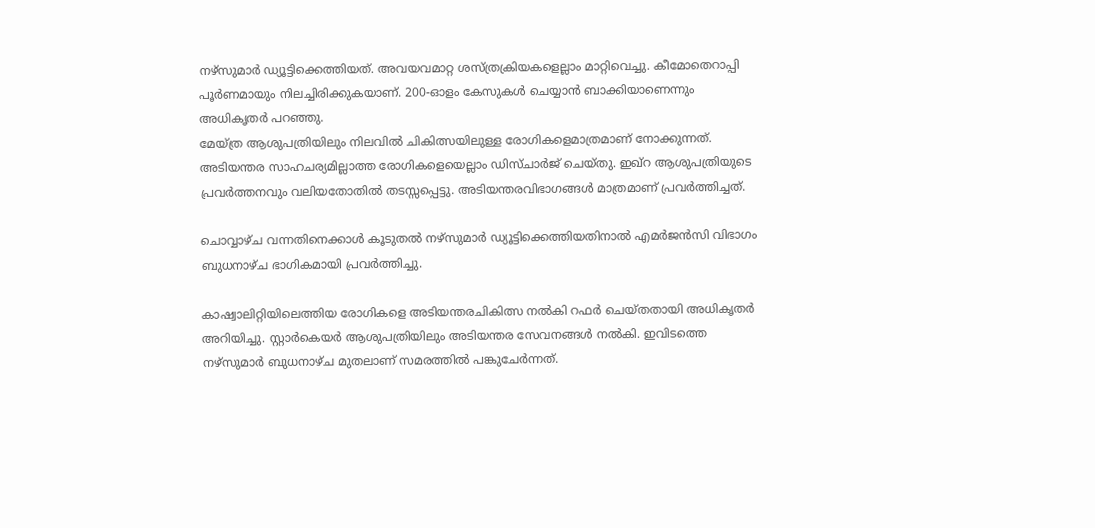നഴ്സുമാർ ഡ്യൂട്ടിക്കെത്തിയത്. അവയവമാറ്റ ശസ്ത്രക്രിയകളെല്ലാം മാറ്റിവെച്ചു. കീമോതെറാപ്പി പൂർണമായും നിലച്ചിരിക്കുകയാണ്. 200-ഓളം കേസുകൾ ചെയ്യാൻ ബാക്കിയാണെന്നും അധികൃതർ പറഞ്ഞു.
മേയ്ത്ര ആശുപത്രിയിലും നിലവിൽ ചികിത്സയിലുള്ള രോഗികളെമാത്രമാണ് നോക്കുന്നത്. അടിയന്തര സാഹചര്യമില്ലാത്ത രോഗികളെയെല്ലാം ഡിസ്ചാർജ് ചെയ്തു. ഇഖ്റ ആശുപത്രിയുടെ പ്രവർത്തനവും വലിയതോതിൽ തടസ്സപ്പെട്ടു. അടിയന്തരവിഭാഗങ്ങൾ മാത്രമാണ് പ്രവർത്തിച്ചത്.

ചൊവ്വാഴ്ച വന്നതിനെക്കാൾ കൂടുതൽ നഴ്സുമാർ ഡ്യൂട്ടിക്കെത്തിയതിനാൽ എമർജൻസി വിഭാഗം ബുധനാഴ്ച ഭാഗികമായി പ്രവർത്തിച്ചു.

കാഷ്വാലിറ്റിയിലെത്തിയ രോഗികളെ അടിയന്തരചികിത്സ നൽകി റഫർ ചെയ്തതായി അധികൃതർ അറിയിച്ചു. സ്റ്റാർകെയർ ആശുപത്രിയിലും അടിയന്തര സേവനങ്ങൾ നൽകി. ഇവിടത്തെ നഴ്സുമാർ ബുധനാഴ്ച മുതലാണ് സമരത്തിൽ പങ്കുചേർന്നത്.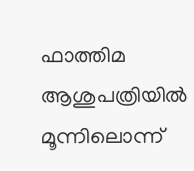ഫാത്തിമ ആശുപത്രിയിൽ മൂന്നിലൊന്ന്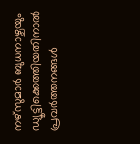നഴ്സുമാർ ബുധനാഴ്ചയും ഡ്യൂട്ടിക്കെത്തിയതിനാൽ പ്രവർത്തനങ്ങൾ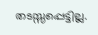തടസ്സപ്പെട്ടില്ല.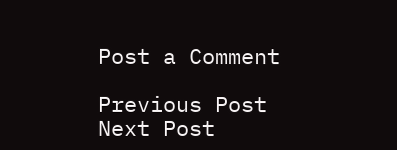Post a Comment

Previous Post Next Post